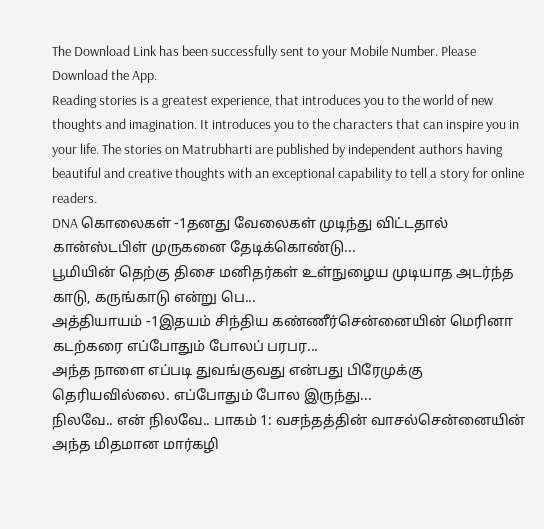The Download Link has been successfully sent to your Mobile Number. Please Download the App.
Reading stories is a greatest experience, that introduces you to the world of new thoughts and imagination. It introduces you to the characters that can inspire you in your life. The stories on Matrubharti are published by independent authors having beautiful and creative thoughts with an exceptional capability to tell a story for online readers.
DNA கொலைகள் -1தனது வேலைகள் முடிந்து விட்டதால் கான்ஸ்டபிள் முருகனை தேடிக்கொண்டு...
பூமியின் தெற்கு திசை மனிதர்கள் உள்நுழைய முடியாத அடர்ந்த காடு, கருங்காடு என்று பெ...
அத்தியாயம் -1இதயம் சிந்திய கண்ணீர்சென்னையின் மெரினா கடற்கரை எப்போதும் போலப் பரபர...
அந்த நாளை எப்படி துவங்குவது என்பது பிரேமுக்கு தெரியவில்லை. எப்போதும் போல இருந்து...
நிலவே.. என் நிலவே.. பாகம் 1: வசந்தத்தின் வாசல்சென்னையின் அந்த மிதமான மார்கழி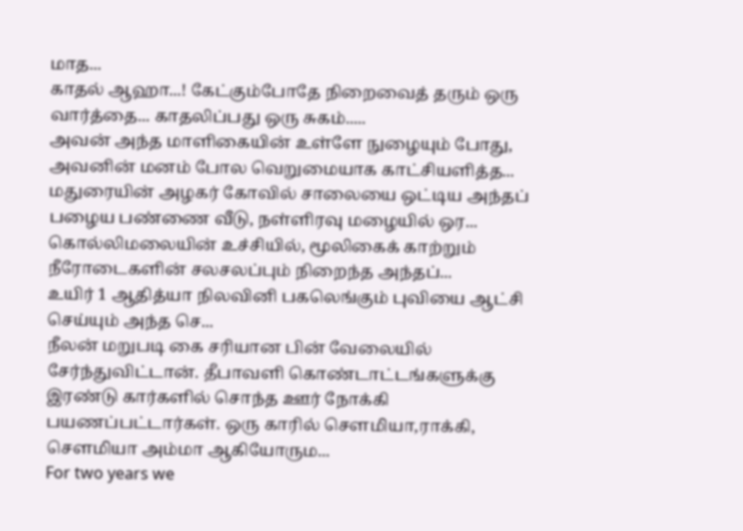மாத...
காதல் ஆஹா...! கேட்கும்போதே நிறைவைத் தரும் ஒரு வார்த்தை... காதலிப்பது ஒரு சுகம்.....
அவன் அந்த மாளிகையின் உள்ளே நுழையும் போது, அவனின் மனம் போல வெறுமையாக காட்சியளித்த...
மதுரையின் அழகர் கோவில் சாலையை ஒட்டிய அந்தப் பழைய பண்ணை வீடு, நள்ளிரவு மழையில் ஒர...
கொல்லிமலையின் உச்சியில், மூலிகைக் காற்றும் நீரோடைகளின் சலசலப்பும் நிறைந்த அந்தப்...
உயிர் 1 ஆதித்யா நிலவினி பகலெங்கும் புவியை ஆட்சி செய்யும் அந்த செ...
நீலன் மறுபடி கை சரியான பின் வேலையில் சேர்ந்துவிட்டான். தீபாவளி கொண்டாட்டங்களுக்கு இரண்டு கார்களில் சொந்த ஊர் நோக்கி பயணப்பட்டார்கள். ஒரு காரில் சௌமியா,ராக்கி, சௌமியா அம்மா ஆகியோரும...
For two years we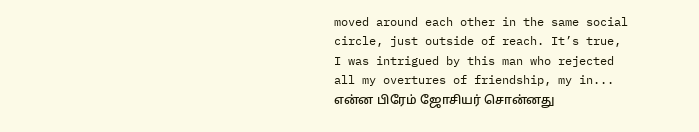moved around each other in the same social circle, just outside of reach. It’s true, I was intrigued by this man who rejected all my overtures of friendship, my in...
என்ன பிரேம் ஜோசியர் சொன்னது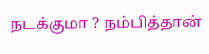நடக்குமா ? நம்பித்தான்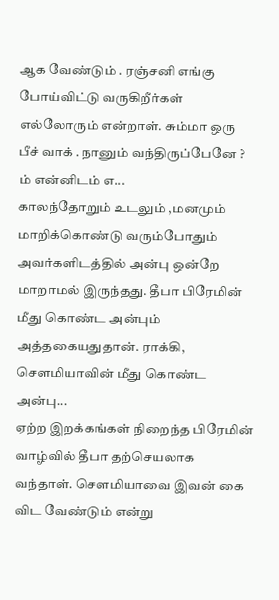ஆக வேண்டும் . ரஞ்சனி எங்கு போய்விட்டு வருகிறீர்கள் எல்லோரும் என்றாள். சும்மா ஒரு பீச் வாக் . நானும் வந்திருப்பேனே ? ம் என்னிடம் எ...
காலந்தோறும் உடலும் ,மனமும் மாறிக்கொண்டு வரும்போதும் அவர்களிடத்தில் அன்பு ஒன்றே மாறாமல் இருந்தது. தீபா பிரேமின் மீது கொண்ட அன்பும் அத்தகையதுதான். ராக்கி, சௌமியாவின் மீது கொண்ட அன்பு...
ஏற்ற இறக்கங்கள் நிறைந்த பிரேமின் வாழ்வில் தீபா தற்செயலாக வந்தாள். சௌமியாவை இவன் கை விட வேண்டும் என்று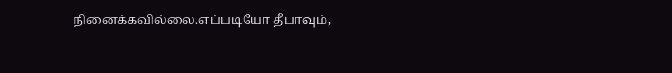நினைக்கவில்லை.எப்படியோ தீபாவும்,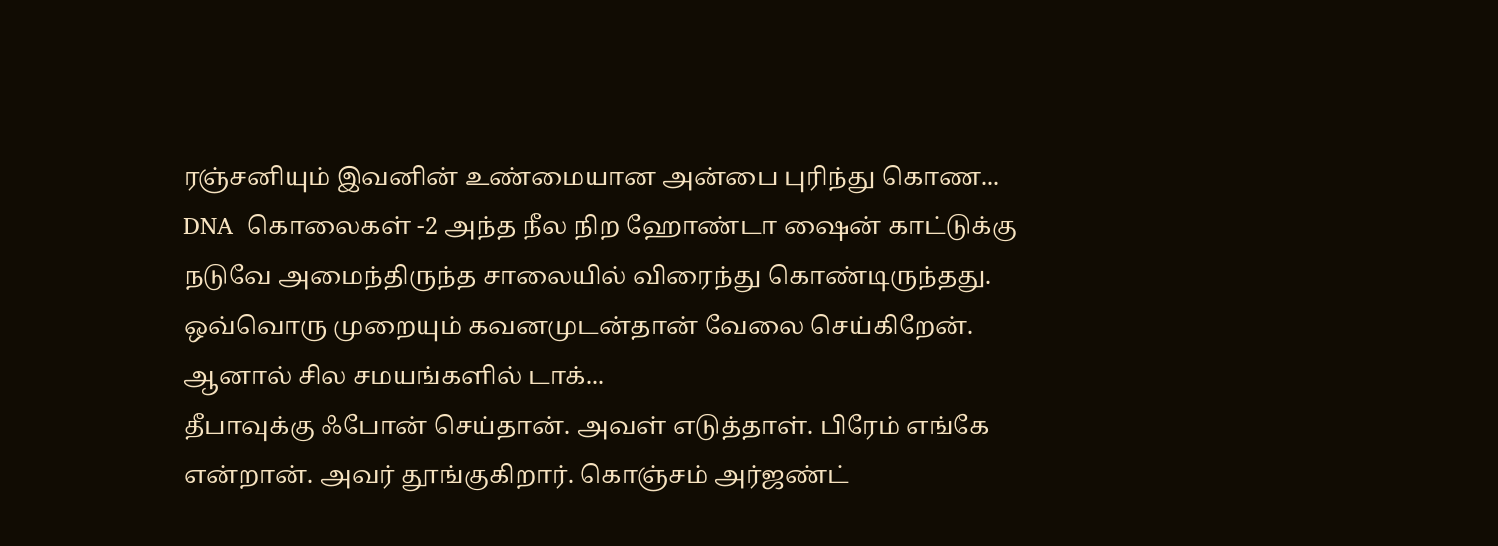ரஞ்சனியும் இவனின் உண்மையான அன்பை புரிந்து கொண...
DNA  கொலைகள் -2 அந்த நீல நிற ஹோண்டா ஷைன் காட்டுக்கு நடுவே அமைந்திருந்த சாலையில் விரைந்து கொண்டிருந்தது. ஒவ்வொரு முறையும் கவனமுடன்தான் வேலை செய்கிறேன். ஆனால் சில சமயங்களில் டாக்...
தீபாவுக்கு ஃபோன் செய்தான். அவள் எடுத்தாள். பிரேம் எங்கே என்றான். அவர் தூங்குகிறார். கொஞ்சம் அர்ஜண்ட்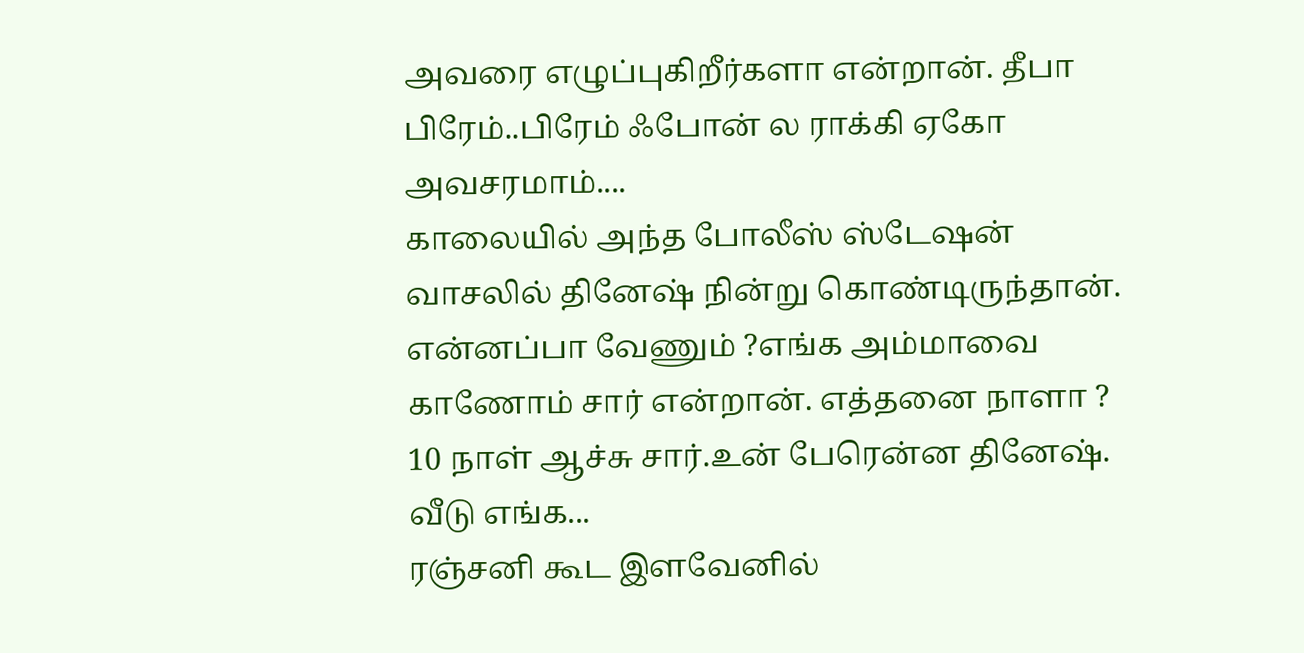அவரை எழுப்புகிறீர்களா என்றான். தீபா பிரேம்..பிரேம் ஃபோன் ல ராக்கி ஏகோ அவசரமாம்....
காலையில் அந்த போலீஸ் ஸ்டேஷன் வாசலில் தினேஷ் நின்று கொண்டிருந்தான். என்னப்பா வேணும் ?எங்க அம்மாவை காணோம் சார் என்றான். எத்தனை நாளா ? 10 நாள் ஆச்சு சார்.உன் பேரென்ன தினேஷ். வீடு எங்க...
ரஞ்சனி கூட இளவேனில்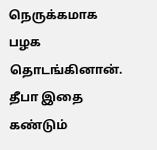நெருக்கமாக பழக தொடங்கினான். தீபா இதை கண்டும்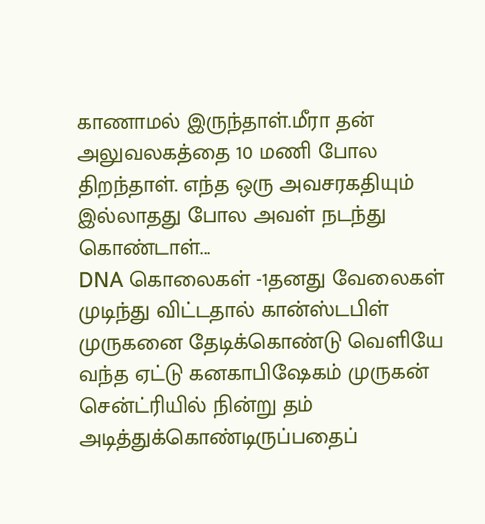காணாமல் இருந்தாள்.மீரா தன் அலுவலகத்தை 10 மணி போல திறந்தாள். எந்த ஒரு அவசரகதியும் இல்லாதது போல அவள் நடந்து கொண்டாள்...
DNA கொலைகள் -1தனது வேலைகள் முடிந்து விட்டதால் கான்ஸ்டபிள் முருகனை தேடிக்கொண்டு வெளியே வந்த ஏட்டு கனகாபிஷேகம் முருகன் சென்ட்ரியில் நின்று தம் அடித்துக்கொண்டிருப்பதைப்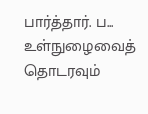பார்த்தார். ப...
உள்நுழைவைத் தொடரவும்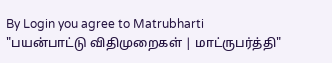By Login you agree to Matrubharti "பயன்பாட்டு விதிமுறைகள் | மாட்ருபர்த்தி"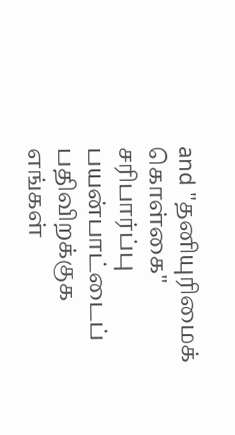and "தனியுரிமைக் கொள்கை"
சரிபார்ப்பு
பயன்பாட்டைப் பதிவிறக்குக
எங்கள்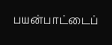பயன்பாட்டைப்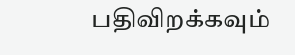பதிவிறக்கவும்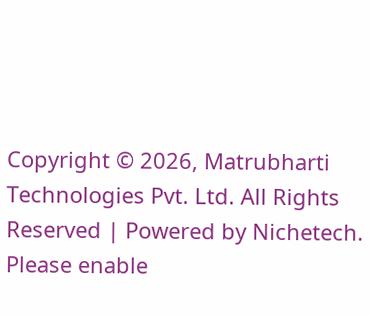Copyright © 2026, Matrubharti Technologies Pvt. Ltd. All Rights Reserved | Powered by Nichetech.
Please enable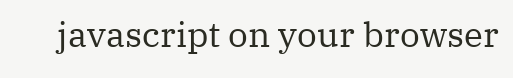javascript on your browser